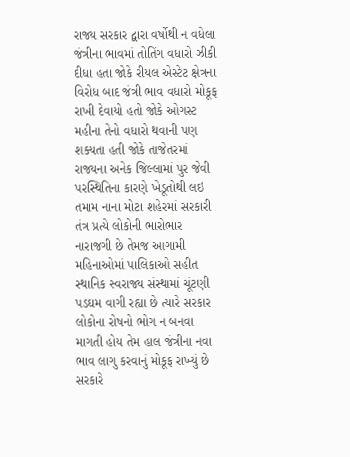રાજ્ય સરકાર દ્વારા વર્ષોથી ન વધેલા જંત્રીના ભાવમાં તોતિંગ વધારો ઝીકી દીધા હતા જોકે રીયલ એસ્ટેટ ક્ષેત્રના વિરોધ બાદ જંત્રી ભાવ વધારો મોકૂફ રાખી દેવાયો હતો જોકે ઓગસ્ટ મહીના તેનો વધારો થવાની પણ શક્યતા હતી જોકે તાજેતરમાં રાજ્યના અનેક જિલ્લામાં પુર જેવી પરસ્થિતિના કારણે ખેડૂતોથી લઇ તમામ નાના મોટા શહેરમાં સરકારી તંત્ર પ્રત્યે લોકોની ભારોભાર નારાજગી છે તેમજ આગામી મહિનાઓમાં પાલિકાઓ સહીત સ્થાનિક સ્વરાજ્ય સંસ્થામાં ચૂંટણી પડઘમ વાગી રહ્યા છે ત્યારે સરકાર લોકોના રોષનો ભોગ ન બનવા માગતી હોય તેમ હાલ જંત્રીના નવા ભાવ લાગુ કરવાનું મોકૂફ રાખ્યું છે
સરકારે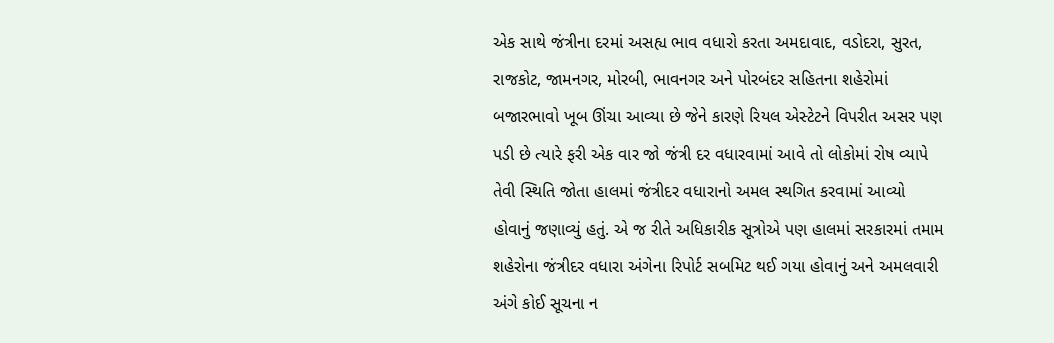એક સાથે જંત્રીના દરમાં અસહ્ય ભાવ વધારો કરતા અમદાવાદ, વડોદરા, સુરત, રાજકોટ, જામનગર, મોરબી, ભાવનગર અને પોરબંદર સહિતના શહેરોમાં બજારભાવો ખૂબ ઊંચા આવ્યા છે જેને કારણે રિયલ એસ્ટેટને વિપરીત અસર પણ પડી છે ત્યારે ફરી એક વાર જો જંત્રી દર વધારવામાં આવે તો લોકોમાં રોષ વ્યાપે તેવી સ્થિતિ જોતા હાલમાં જંત્રીદર વધારાનો અમલ સ્થગિત કરવામાં આવ્યો હોવાનું જણાવ્યું હતું. એ જ રીતે અધિકારીક સૂત્રોએ પણ હાલમાં સરકારમાં તમામ શહેરોના જંત્રીદર વધારા અંગેના રિપોર્ટ સબમિટ થઈ ગયા હોવાનું અને અમલવારી અંગે કોઈ સૂચના ન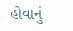હોવાનું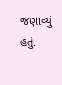જણાવ્યું હતું.